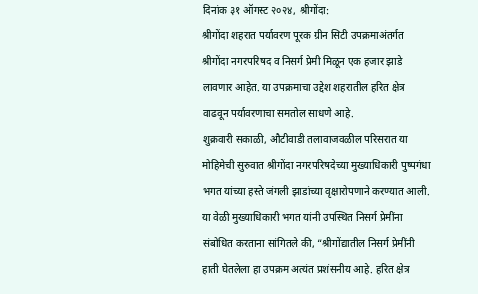दिनांक ३१ ऑगस्ट २०२४, श्रीगोंदा:
श्रीगोंदा शहरात पर्यावरण पूरक ग्रीन सिटी उपक्रमाअंतर्गत श्रीगोंदा नगरपरिषद व निसर्ग प्रेमी मिळून एक हजार झाडे लावणार आहेत. या उपक्रमाचा उद्देश शहरातील हरित क्षेत्र वाढवून पर्यावरणाचा समतोल साधणे आहे.
शुक्रवारी सकाळी, औटीवाडी तलावाजवळील परिसरात या मोहिमेची सुरुवात श्रीगोंदा नगरपरिषदेच्या मुख्याधिकारी पुष्पगंधा भगत यांच्या हस्ते जंगली झाडांच्या वृक्षारोपणाने करण्यात आली. या वेळी मुख्याधिकारी भगत यांनी उपस्थित निसर्ग प्रेमींना संबोधित करताना सांगितले की, “श्रीगोंद्यातील निसर्ग प्रेमींनी हाती घेतलेला हा उपक्रम अत्यंत प्रशंसनीय आहे. हरित क्षेत्र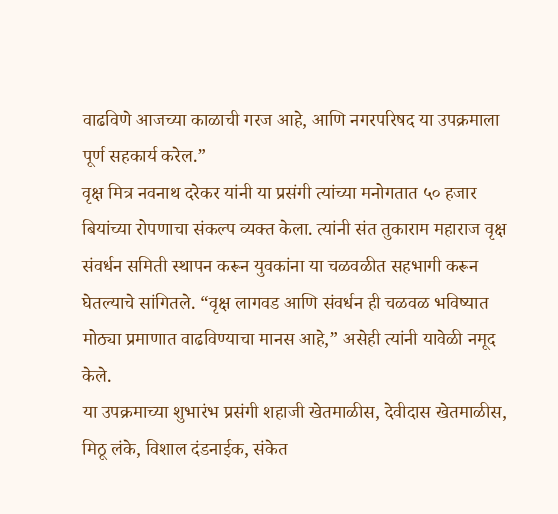वाढविणे आजच्या काळाची गरज आहे, आणि नगरपरिषद या उपक्रमाला पूर्ण सहकार्य करेल.”
वृक्ष मित्र नवनाथ दरेकर यांनी या प्रसंगी त्यांच्या मनोगतात ५० हजार बियांच्या रोपणाचा संकल्प व्यक्त केला. त्यांनी संत तुकाराम महाराज वृक्ष संवर्धन समिती स्थापन करून युवकांना या चळवळीत सहभागी करून घेतल्याचे सांगितले. “वृक्ष लागवड आणि संवर्धन ही चळवळ भविष्यात मोठ्या प्रमाणात वाढविण्याचा मानस आहे,” असेही त्यांनी यावेळी नमूद केले.
या उपक्रमाच्या शुभारंभ प्रसंगी शहाजी खेतमाळीस, देवीदास खेतमाळीस, मिठू लंके, विशाल दंडनाईक, संकेत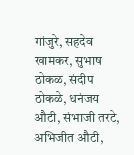गांजुरे, सहदेव खामकर, सुभाष ठोकळ, संदीप ठोकळे, धनंजय औटी, संभाजी तरटे, अभिजीत औटी,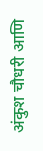अंकुश चौधरी आणि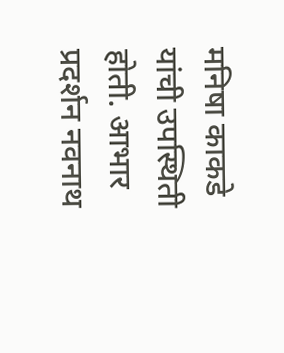मनिषा काकडे यांची उपस्थिती होती. आभार प्रदर्शन नवनाथ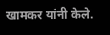खामकर यांनी केले.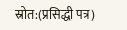स्रोत:(प्रसिद्धी पत्र)